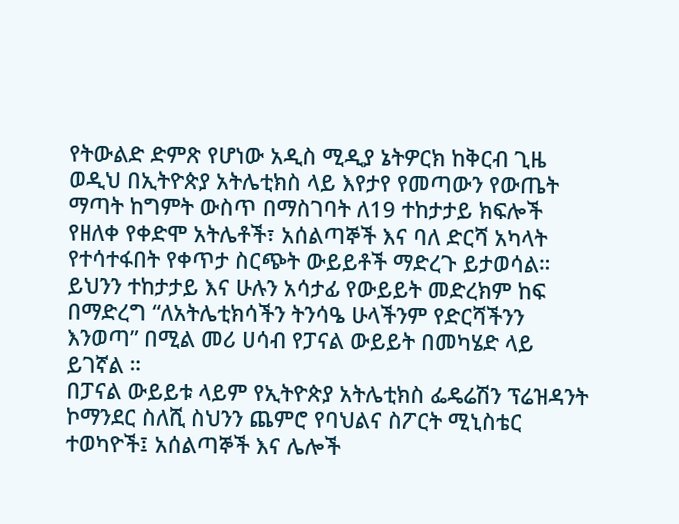የትውልድ ድምጽ የሆነው አዲስ ሚዲያ ኔትዎርክ ከቅርብ ጊዜ ወዲህ በኢትዮጵያ አትሌቲክስ ላይ እየታየ የመጣውን የውጤት ማጣት ከግምት ውስጥ በማስገባት ለ19 ተከታታይ ክፍሎች የዘለቀ የቀድሞ አትሌቶች፣ አሰልጣኞች እና ባለ ድርሻ አካላት የተሳተፋበት የቀጥታ ስርጭት ውይይቶች ማድረጉ ይታወሳል።
ይህንን ተከታታይ እና ሁሉን አሳታፊ የውይይት መድረክም ከፍ በማድረግ “ለአትሌቲክሳችን ትንሳዔ ሁላችንም የድርሻችንን እንወጣ” በሚል መሪ ሀሳብ የፓናል ውይይት በመካሄድ ላይ ይገኛል ።
በፓናል ውይይቱ ላይም የኢትዮጵያ አትሌቲክስ ፌዴሬሽን ፕሬዝዳንት ኮማንደር ስለሺ ስህንን ጨምሮ የባህልና ስፖርት ሚኒስቴር ተወካዮች፤ አሰልጣኞች እና ሌሎች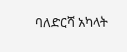ባለድርሻ አካላት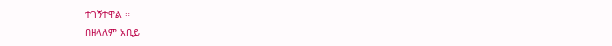ተገኝተዋል ።
በዘላለም አቢይ